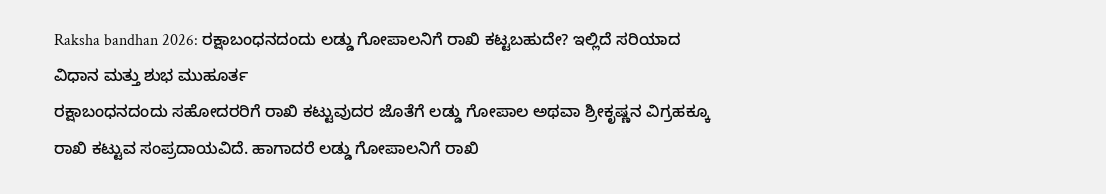Raksha bandhan 2026: ರಕ್ಷಾಬಂಧನದಂದು ಲಡ್ಡು ಗೋಪಾಲನಿಗೆ ರಾಖಿ ಕಟ್ಟಬಹುದೇ? ಇಲ್ಲಿದೆ ಸರಿಯಾದ ವಿಧಾನ ಮತ್ತು ಶುಭ ಮುಹೂರ್ತ
ರಕ್ಷಾಬಂಧನದಂದು ಸಹೋದರರಿಗೆ ರಾಖಿ ಕಟ್ಟುವುದರ ಜೊತೆಗೆ ಲಡ್ಡು ಗೋಪಾಲ ಅಥವಾ ಶ್ರೀಕೃಷ್ಣನ ವಿಗ್ರಹಕ್ಕೂ ರಾಖಿ ಕಟ್ಟುವ ಸಂಪ್ರದಾಯವಿದೆ. ಹಾಗಾದರೆ ಲಡ್ಡು ಗೋಪಾಲನಿಗೆ ರಾಖಿ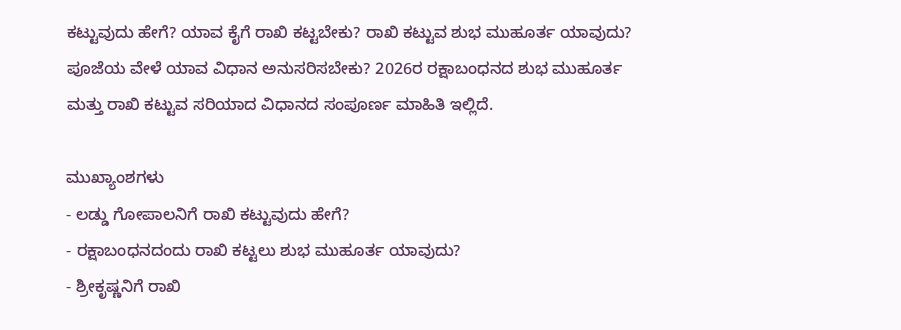ಕಟ್ಟುವುದು ಹೇಗೆ? ಯಾವ ಕೈಗೆ ರಾಖಿ ಕಟ್ಟಬೇಕು? ರಾಖಿ ಕಟ್ಟುವ ಶುಭ ಮುಹೂರ್ತ ಯಾವುದು? ಪೂಜೆಯ ವೇಳೆ ಯಾವ ವಿಧಾನ ಅನುಸರಿಸಬೇಕು? 2026ರ ರಕ್ಷಾಬಂಧನದ ಶುಭ ಮುಹೂರ್ತ ಮತ್ತು ರಾಖಿ ಕಟ್ಟುವ ಸರಿಯಾದ ವಿಧಾನದ ಸಂಪೂರ್ಣ ಮಾಹಿತಿ ಇಲ್ಲಿದೆ.

ಮುಖ್ಯಾಂಶಗಳು
- ಲಡ್ಡು ಗೋಪಾಲನಿಗೆ ರಾಖಿ ಕಟ್ಟುವುದು ಹೇಗೆ?
- ರಕ್ಷಾಬಂಧನದಂದು ರಾಖಿ ಕಟ್ಟಲು ಶುಭ ಮುಹೂರ್ತ ಯಾವುದು?
- ಶ್ರೀಕೃಷ್ಣನಿಗೆ ರಾಖಿ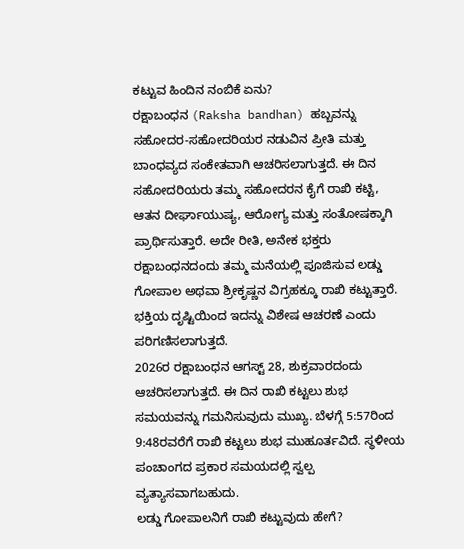ಕಟ್ಟುವ ಹಿಂದಿನ ನಂಬಿಕೆ ಏನು?
ರಕ್ಷಾಬಂಧನ (Raksha bandhan) ಹಬ್ಬವನ್ನು ಸಹೋದರ-ಸಹೋದರಿಯರ ನಡುವಿನ ಪ್ರೀತಿ ಮತ್ತು ಬಾಂಧವ್ಯದ ಸಂಕೇತವಾಗಿ ಆಚರಿಸಲಾಗುತ್ತದೆ. ಈ ದಿನ ಸಹೋದರಿಯರು ತಮ್ಮ ಸಹೋದರನ ಕೈಗೆ ರಾಖಿ ಕಟ್ಟಿ, ಆತನ ದೀರ್ಘಾಯುಷ್ಯ, ಆರೋಗ್ಯ ಮತ್ತು ಸಂತೋಷಕ್ಕಾಗಿ ಪ್ರಾರ್ಥಿಸುತ್ತಾರೆ. ಅದೇ ರೀತಿ, ಅನೇಕ ಭಕ್ತರು ರಕ್ಷಾಬಂಧನದಂದು ತಮ್ಮ ಮನೆಯಲ್ಲಿ ಪೂಜಿಸುವ ಲಡ್ಡು ಗೋಪಾಲ ಅಥವಾ ಶ್ರೀಕೃಷ್ಣನ ವಿಗ್ರಹಕ್ಕೂ ರಾಖಿ ಕಟ್ಟುತ್ತಾರೆ. ಭಕ್ತಿಯ ದೃಷ್ಟಿಯಿಂದ ಇದನ್ನು ವಿಶೇಷ ಆಚರಣೆ ಎಂದು ಪರಿಗಣಿಸಲಾಗುತ್ತದೆ.
2026ರ ರಕ್ಷಾಬಂಧನ ಆಗಸ್ಟ್ 28, ಶುಕ್ರವಾರದಂದು ಆಚರಿಸಲಾಗುತ್ತದೆ. ಈ ದಿನ ರಾಖಿ ಕಟ್ಟಲು ಶುಭ ಸಮಯವನ್ನು ಗಮನಿಸುವುದು ಮುಖ್ಯ. ಬೆಳಗ್ಗೆ 5:57ರಿಂದ 9:48ರವರೆಗೆ ರಾಖಿ ಕಟ್ಟಲು ಶುಭ ಮುಹೂರ್ತವಿದೆ. ಸ್ಥಳೀಯ ಪಂಚಾಂಗದ ಪ್ರಕಾರ ಸಮಯದಲ್ಲಿ ಸ್ವಲ್ಪ ವ್ಯತ್ಯಾಸವಾಗಬಹುದು.
ಲಡ್ಡು ಗೋಪಾಲನಿಗೆ ರಾಖಿ ಕಟ್ಟುವುದು ಹೇಗೆ?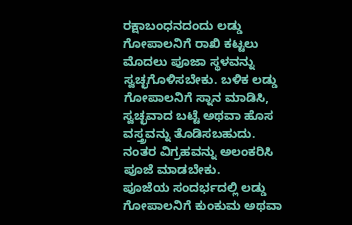ರಕ್ಷಾಬಂಧನದಂದು ಲಡ್ಡು ಗೋಪಾಲನಿಗೆ ರಾಖಿ ಕಟ್ಟಲು ಮೊದಲು ಪೂಜಾ ಸ್ಥಳವನ್ನು ಸ್ವಚ್ಛಗೊಳಿಸಬೇಕು. ಬಳಿಕ ಲಡ್ಡು ಗೋಪಾಲನಿಗೆ ಸ್ನಾನ ಮಾಡಿಸಿ, ಸ್ವಚ್ಛವಾದ ಬಟ್ಟೆ ಅಥವಾ ಹೊಸ ವಸ್ತ್ರವನ್ನು ತೊಡಿಸಬಹುದು. ನಂತರ ವಿಗ್ರಹವನ್ನು ಅಲಂಕರಿಸಿ ಪೂಜೆ ಮಾಡಬೇಕು.
ಪೂಜೆಯ ಸಂದರ್ಭದಲ್ಲಿ ಲಡ್ಡು ಗೋಪಾಲನಿಗೆ ಕುಂಕುಮ ಅಥವಾ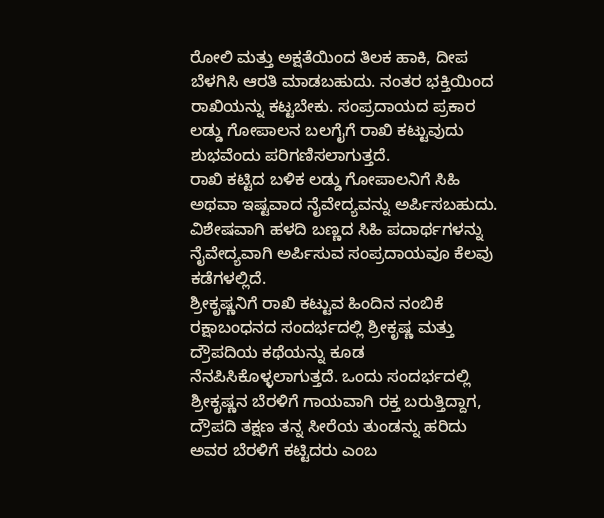ರೋಲಿ ಮತ್ತು ಅಕ್ಷತೆಯಿಂದ ತಿಲಕ ಹಾಕಿ, ದೀಪ ಬೆಳಗಿಸಿ ಆರತಿ ಮಾಡಬಹುದು. ನಂತರ ಭಕ್ತಿಯಿಂದ ರಾಖಿಯನ್ನು ಕಟ್ಟಬೇಕು. ಸಂಪ್ರದಾಯದ ಪ್ರಕಾರ ಲಡ್ಡು ಗೋಪಾಲನ ಬಲಗೈಗೆ ರಾಖಿ ಕಟ್ಟುವುದು ಶುಭವೆಂದು ಪರಿಗಣಿಸಲಾಗುತ್ತದೆ.
ರಾಖಿ ಕಟ್ಟಿದ ಬಳಿಕ ಲಡ್ಡು ಗೋಪಾಲನಿಗೆ ಸಿಹಿ ಅಥವಾ ಇಷ್ಟವಾದ ನೈವೇದ್ಯವನ್ನು ಅರ್ಪಿಸಬಹುದು. ವಿಶೇಷವಾಗಿ ಹಳದಿ ಬಣ್ಣದ ಸಿಹಿ ಪದಾರ್ಥಗಳನ್ನು ನೈವೇದ್ಯವಾಗಿ ಅರ್ಪಿಸುವ ಸಂಪ್ರದಾಯವೂ ಕೆಲವು ಕಡೆಗಳಲ್ಲಿದೆ.
ಶ್ರೀಕೃಷ್ಣನಿಗೆ ರಾಖಿ ಕಟ್ಟುವ ಹಿಂದಿನ ನಂಬಿಕೆ
ರಕ್ಷಾಬಂಧನದ ಸಂದರ್ಭದಲ್ಲಿ ಶ್ರೀಕೃಷ್ಣ ಮತ್ತು ದ್ರೌಪದಿಯ ಕಥೆಯನ್ನು ಕೂಡ ನೆನಪಿಸಿಕೊಳ್ಳಲಾಗುತ್ತದೆ. ಒಂದು ಸಂದರ್ಭದಲ್ಲಿ ಶ್ರೀಕೃಷ್ಣನ ಬೆರಳಿಗೆ ಗಾಯವಾಗಿ ರಕ್ತ ಬರುತ್ತಿದ್ದಾಗ, ದ್ರೌಪದಿ ತಕ್ಷಣ ತನ್ನ ಸೀರೆಯ ತುಂಡನ್ನು ಹರಿದು ಅವರ ಬೆರಳಿಗೆ ಕಟ್ಟಿದರು ಎಂಬ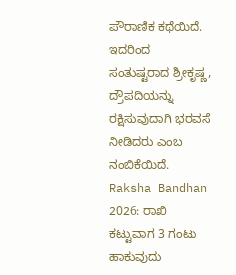ಪೌರಾಣಿಕ ಕಥೆಯಿದೆ. ಇದರಿಂದ ಸಂತುಷ್ಟರಾದ ಶ್ರೀಕೃಷ್ಣ, ದ್ರೌಪದಿಯನ್ನು ರಕ್ಷಿಸುವುದಾಗಿ ಭರವಸೆ ನೀಡಿದರು ಎಂಬ ನಂಬಿಕೆಯಿದೆ.
Raksha Bandhan 2026: ರಾಖಿ ಕಟ್ಟುವಾಗ 3 ಗಂಟು ಹಾಕುವುದು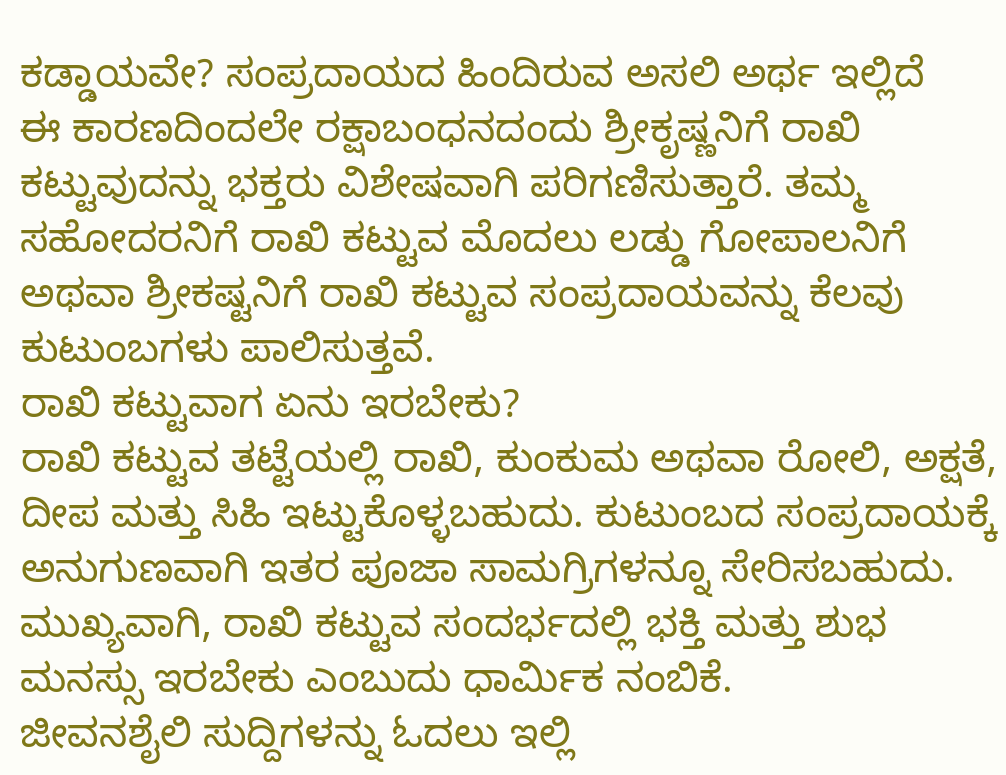ಕಡ್ಡಾಯವೇ? ಸಂಪ್ರದಾಯದ ಹಿಂದಿರುವ ಅಸಲಿ ಅರ್ಥ ಇಲ್ಲಿದೆ
ಈ ಕಾರಣದಿಂದಲೇ ರಕ್ಷಾಬಂಧನದಂದು ಶ್ರೀಕೃಷ್ಣನಿಗೆ ರಾಖಿ ಕಟ್ಟುವುದನ್ನು ಭಕ್ತರು ವಿಶೇಷವಾಗಿ ಪರಿಗಣಿಸುತ್ತಾರೆ. ತಮ್ಮ ಸಹೋದರನಿಗೆ ರಾಖಿ ಕಟ್ಟುವ ಮೊದಲು ಲಡ್ಡು ಗೋಪಾಲನಿಗೆ ಅಥವಾ ಶ್ರೀಕಷ್ಟನಿಗೆ ರಾಖಿ ಕಟ್ಟುವ ಸಂಪ್ರದಾಯವನ್ನು ಕೆಲವು ಕುಟುಂಬಗಳು ಪಾಲಿಸುತ್ತವೆ.
ರಾಖಿ ಕಟ್ಟುವಾಗ ಏನು ಇರಬೇಕು?
ರಾಖಿ ಕಟ್ಟುವ ತಟ್ಟೆಯಲ್ಲಿ ರಾಖಿ, ಕುಂಕುಮ ಅಥವಾ ರೋಲಿ, ಅಕ್ಷತೆ, ದೀಪ ಮತ್ತು ಸಿಹಿ ಇಟ್ಟುಕೊಳ್ಳಬಹುದು. ಕುಟುಂಬದ ಸಂಪ್ರದಾಯಕ್ಕೆ ಅನುಗುಣವಾಗಿ ಇತರ ಪೂಜಾ ಸಾಮಗ್ರಿಗಳನ್ನೂ ಸೇರಿಸಬಹುದು. ಮುಖ್ಯವಾಗಿ, ರಾಖಿ ಕಟ್ಟುವ ಸಂದರ್ಭದಲ್ಲಿ ಭಕ್ತಿ ಮತ್ತು ಶುಭ ಮನಸ್ಸು ಇರಬೇಕು ಎಂಬುದು ಧಾರ್ಮಿಕ ನಂಬಿಕೆ.
ಜೀವನಶೈಲಿ ಸುದ್ದಿಗಳನ್ನು ಓದಲು ಇಲ್ಲಿ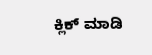ಕ್ಲಿಕ್ ಮಾಡಿ